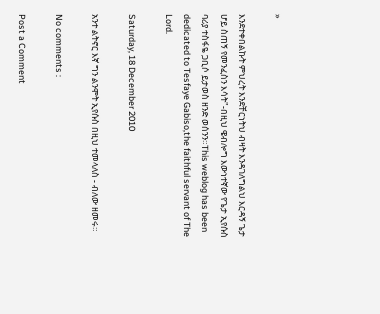»

እንደተቀበልኩት ምህረት እንደቸርነትህ ብዛት እንዳገለግልህ እርዳኝ ጌታ ሆይ ስጠኝ የመንፈስን እሳት"-በዚህ ዌብሎግ እውነተኛው የጌታ ኢየሱስ ባሪያ ተስፋዬ ጋቢሶ ይታወስ ዘንድ ወሰንን።This weblog has been dedicated to Tesfaye Gabiso,the faithful servant of The Lord.

Saturday, 18 December 2010

አንተ ልትኖር እኛ ግን ልንሞት ኢየሱስ በዚህ ተመላለስ - ብለው ዘመሩ።

No comments :

Post a Comment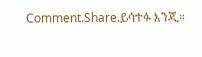Comment.Share.ይሳተፉ እንጂ።